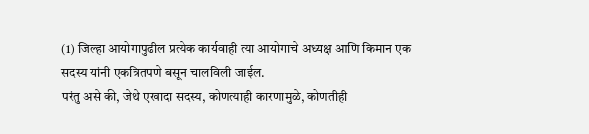(1) जिल्हा आयोगापुढील प्रत्येक कार्यवाही त्या आयोगाचे अध्यक्ष आणि किमान एक सदस्य यांनी एकत्रितपणे बसून चालविली जाईल.
परंतु असे की, जेथे एखादा सदस्य, कोणत्याही कारणामुळे, कोणतीही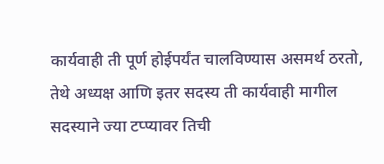कार्यवाही ती पूर्ण होईपर्यंत चालविण्यास असमर्थ ठरतो, तेथे अध्यक्ष आणि इतर सदस्य ती कार्यवाही मागील सदस्याने ज्या टप्प्यावर तिची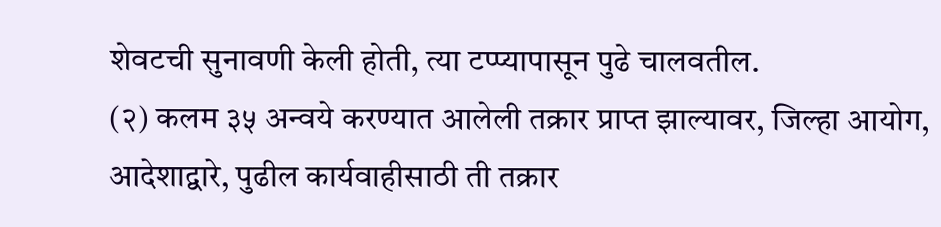शेवटची सुनावणी केली होती, त्या टप्प्यापासून पुढे चालवतील.
(२) कलम ३५ अन्वये करण्यात आलेली तक्रार प्राप्त झाल्यावर, जिल्हा आयोग, आदेशाद्वारे, पुढील कार्यवाहीसाठी ती तक्रार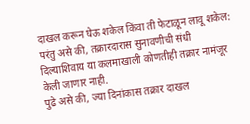दाखल करून घेऊ शकेल किंवा ती फेटाळून लावू शकेल:
परंतु असे की, तक्रारदारास सुनावणीची संधी दिल्याशिवाय या कलमाखाली कोणतीही तक्रार नामंजूर केली जाणार नाही.
पुढे असे की, ज्या दिनांकास तक्रार दाखल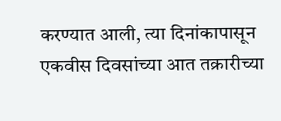करण्यात आली, त्या दिनांकापासून एकवीस दिवसांच्या आत तक्रारीच्या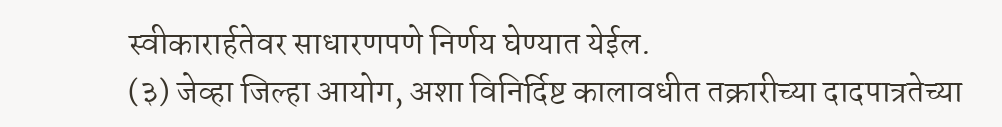स्वीकारार्हतेवर साधारणपणे निर्णय घेण्यात येईल.
(३) जेव्हा जिल्हा आयोग, अशा विनिर्दिष्ट कालावधीत तक्रारीच्या दादपात्रतेच्या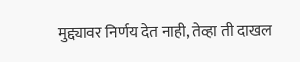मुद्द्यावर निर्णय देत नाही, तेव्हा ती दाखल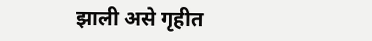झाली असे गृहीत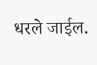धरले जाईल.